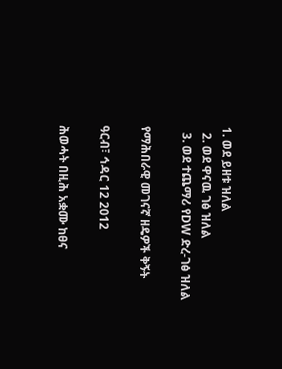1. ወደ ይዘቱ ዝለል
  2. ወደ ዋናዉ ገፅ ዝለል
  3. ወደ ተጨማሪ የDW ድረ-ገፅ ዝለል

የማሕበራዊ መገናኛ ዘዴዎች ቅኝት

ዓርብ፣ ኅዳር 12 2012

ሕወሓት በዚሕ አቋሙ ከፀና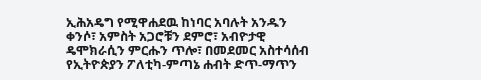ኢሕአዴግ የሚዋሐደዉ ከነባር አባሉት አንዱን ቀንሶ፣ አምስት አጋሮቹን ደምሮ፣ አብዮታዊ ዴሞክራሲን ምርሑን ጥሎ፣ በመደመር አስተሳሰብ የኢትዮጵያን ፖለቲካ-ምጣኔ ሐብት ድጥ-ማጥን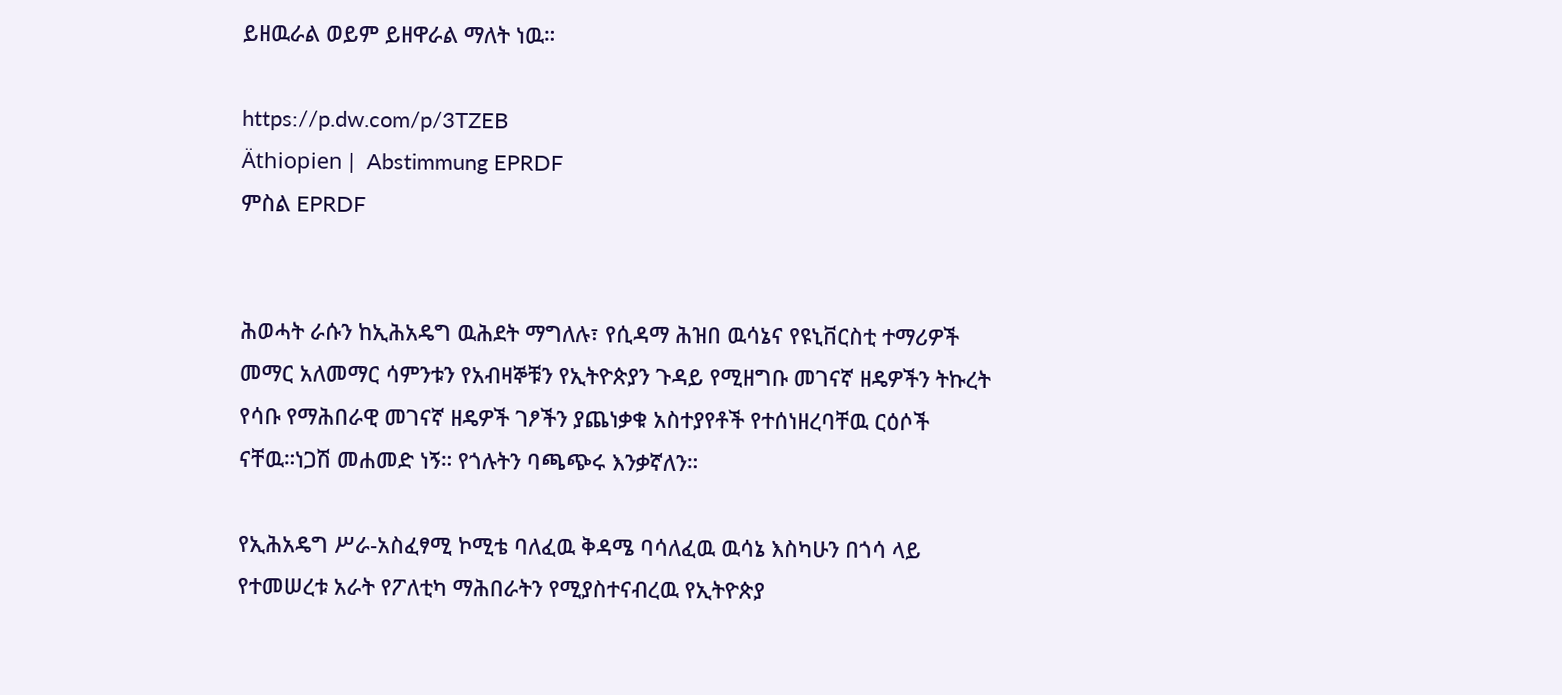ይዘዉራል ወይም ይዘዋራል ማለት ነዉ።

https://p.dw.com/p/3TZEB
Äthiopien |  Abstimmung EPRDF
ምስል EPRDF


ሕወሓት ራሱን ከኢሕአዴግ ዉሕደት ማግለሉ፣ የሲዳማ ሕዝበ ዉሳኔና የዩኒቨርስቲ ተማሪዎች መማር አለመማር ሳምንቱን የአብዛኞቹን የኢትዮጵያን ጉዳይ የሚዘግቡ መገናኛ ዘዴዎችን ትኩረት የሳቡ የማሕበራዊ መገናኛ ዘዴዎች ገፆችን ያጨነቃቁ አስተያየቶች የተሰነዘረባቸዉ ርዕሶች ናቸዉ።ነጋሽ መሐመድ ነኝ። የጎሉትን ባጫጭሩ እንቃኛለን።

የኢሕአዴግ ሥራ-አስፈፃሚ ኮሚቴ ባለፈዉ ቅዳሜ ባሳለፈዉ ዉሳኔ እስካሁን በጎሳ ላይ የተመሠረቱ አራት የፖለቲካ ማሕበራትን የሚያስተናብረዉ የኢትዮጵያ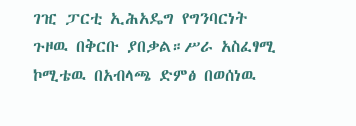ገዢ ፓርቲ ኢሕአዴግ የግንባርነት ጉዞዉ በቅርቡ ያበቃል።ሥራ አስፈፃሚ ኮሚቴዉ በአብላጫ ድምፅ በወሰነዉ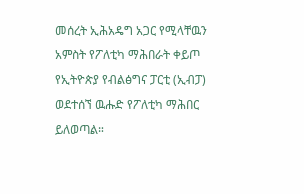መሰረት ኢሕአዴግ አጋር የሚላቸዉን አምስት የፖለቲካ ማሕበራት ቀይጦ የኢትዮጵያ የብልፅግና ፓርቲ (ኢብፓ) ወደተሰኘ ዉሑድ የፖለቲካ ማሕበር ይለወጣል።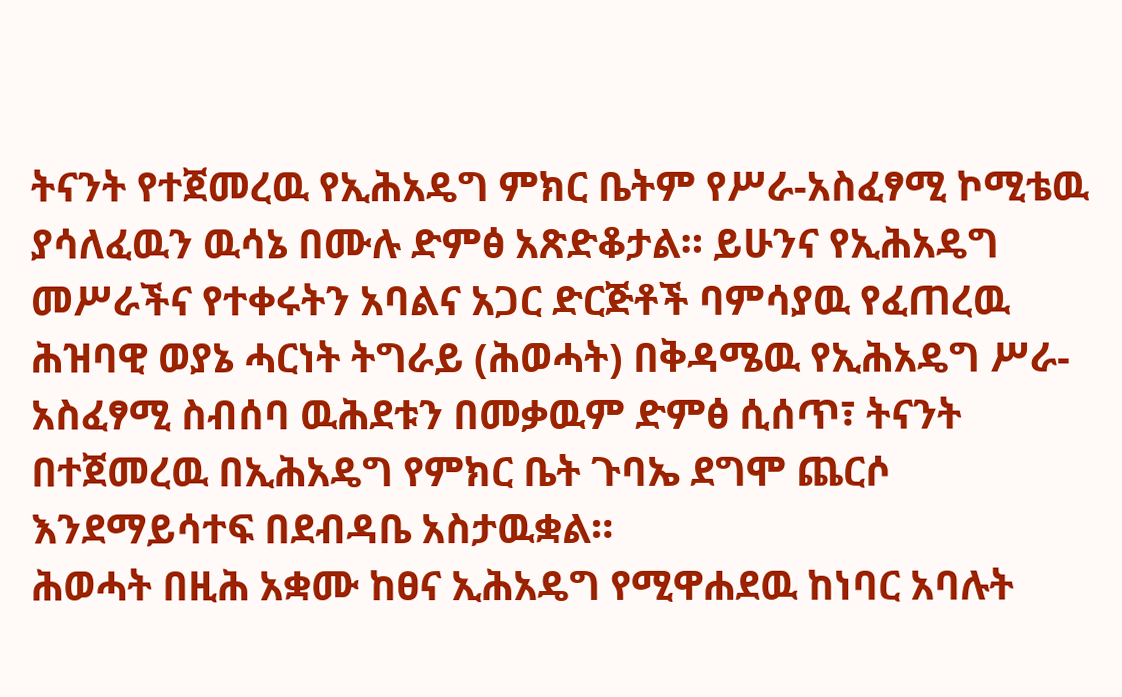ትናንት የተጀመረዉ የኢሕአዴግ ምክር ቤትም የሥራ-አስፈፃሚ ኮሚቴዉ ያሳለፈዉን ዉሳኔ በሙሉ ድምፅ አጽድቆታል። ይሁንና የኢሕአዴግ መሥራችና የተቀሩትን አባልና አጋር ድርጅቶች ባምሳያዉ የፈጠረዉ ሕዝባዊ ወያኔ ሓርነት ትግራይ (ሕወሓት) በቅዳሜዉ የኢሕአዴግ ሥራ-አስፈፃሚ ስብሰባ ዉሕደቱን በመቃዉም ድምፅ ሲሰጥ፣ ትናንት በተጀመረዉ በኢሕአዴግ የምክር ቤት ጉባኤ ደግሞ ጨርሶ እንደማይሳተፍ በደብዳቤ አስታዉቋል።
ሕወሓት በዚሕ አቋሙ ከፀና ኢሕአዴግ የሚዋሐደዉ ከነባር አባሉት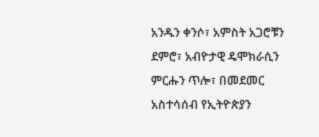አንዱን ቀንሶ፣ አምስት አጋሮቹን ደምሮ፣ አብዮታዊ ዴሞክራሲን ምርሑን ጥሎ፣ በመደመር አስተሳሰብ የኢትዮጵያን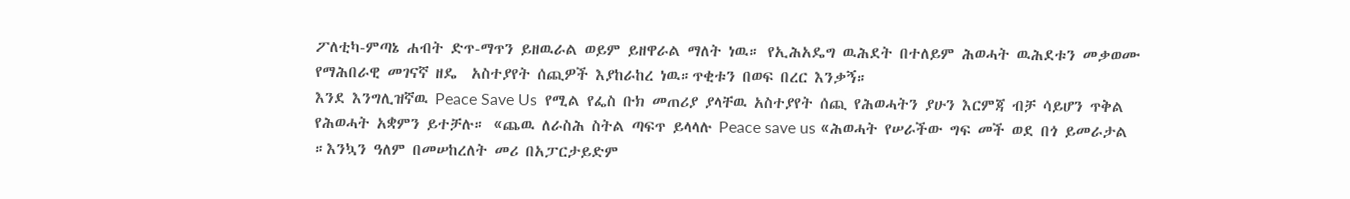ፖለቲካ-ምጣኔ ሐብት ድጥ-ማጥን ይዘዉራል ወይም ይዘዋራል ማለት ነዉ። የኢሕአዴግ ዉሕደት በተለይም ሕወሓት ዉሕደቱን መቃወሙ የማሕበራዊ መገናኛ ዘዴ  አስተያየት ሰጪዎች እያከራከረ ነዉ።ጥቂቱን በወፍ በረር እንቃኝ።
እንደ እንግሊዝኛዉ Peace Save Us  የሚል የፌስ ቡክ መጠሪያ ያላቸዉ አስተያየት ሰጪ የሕወሓትን ያሁን እርምጃ ብቻ ሳይሆን ጥቅል የሕወሓት አቋምን ይተቻሉ። «ጨዉ ለራስሕ ስትል ጣፍጥ ይላላሉ Peace save us «ሕወሓት የሠራችው ግፍ መች ወደ በጎ ይመራታል ።እንኳን ዓለም በመሠከረለት መሪ በአፓርታይድም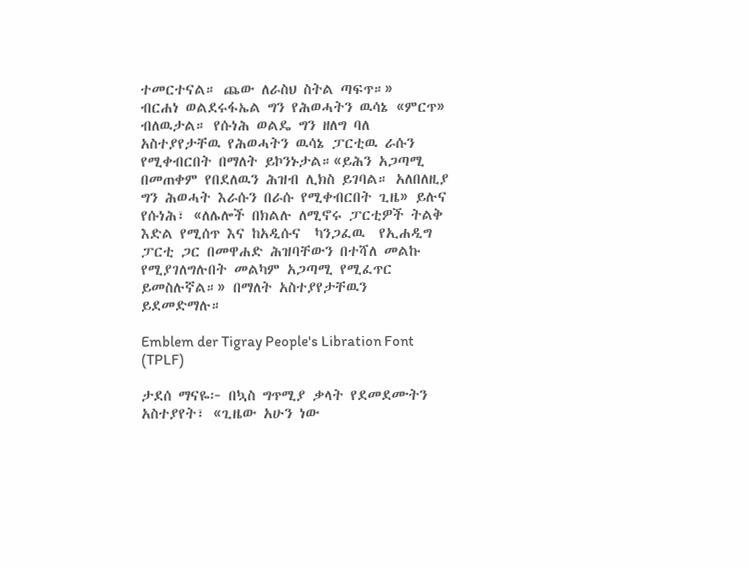ተመርተናል። ጨው ለራስህ ስትል ጣፍጥ።»
ብርሐነ ወልደሩፋኤል ግን የሕወሓትን ዉሳኔ «ምርጥ» ብለዉታል። የሱነሕ ወልዴ ግን ዘለግ ባለ አስተያየታቸዉ የሕወሓትን ዉሳኔ ፓርቲዉ ራሱን የሚቀብርበት በማለት ይኮንኑታል።«ይሕን አጋጣሚ በመጠቀም የበደለዉን ሕዝብ ሊክስ ይገባል። አለበለዚያ ግን ሕወሓት እራሱን በራሱ የሚቀብርበት ጊዜ» ይሉና የሱነሕ፣ «ለሌሎች በክልሉ ለሚኖሩ ፓርቲዎች ትልቅ እድል የሚሰጥ እና ከአዲሱና  ካንጋፈዉ  የኢሐዲግ ፓርቲ ጋር በመዋሐድ ሕዝባቸውን በተሻለ መልኩ የሚያገለግሉበት መልካም አጋጣሚ የሚፈጥር ይመስሉኛል።» በማለት አስተያየታቸዉን ይደመድማሉ።

Emblem der Tigray People's Libration Font (TPLF)

ታደሰ ማናዬ፦ በኳስ ግጥሚያ ቃላት የደመደሙትን አስተያየት፣ «ጊዜው አሁን ነው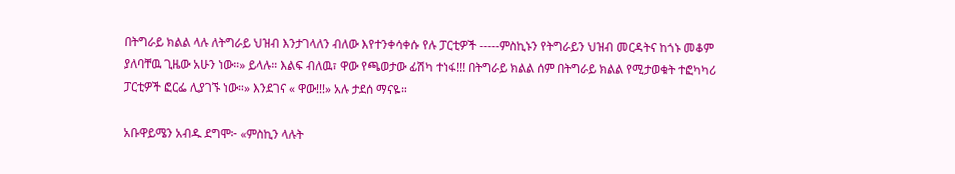በትግራይ ክልል ላሉ ለትግራይ ህዝብ እንታገላለን ብለው እየተንቀሳቀሱ የሉ ፓርቲዎች -----ምስኪኑን የትግራይን ህዝብ መርዳትና ከጎኑ መቆም ያለባቸዉ ጊዜው አሁን ነው።» ይላሉ። እልፍ ብለዉ፣ ዋው የጫወታው ፊሽካ ተነፋ!!! በትግራይ ክልል ሰም በትግራይ ክልል የሚታወቁት ተፎካካሪ ፓርቲዎች ፎርፌ ሊያገኙ ነው።» እንደገና « ዋው!!!» አሉ ታደሰ ማናዬ።

አቡዋይሜን አብዱ ደግሞ፦ «ምስኪን ላሉት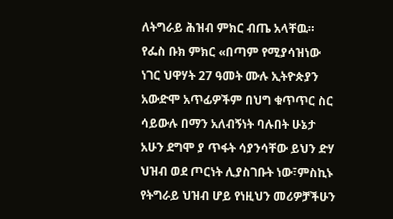ለትግራይ ሕዝብ ምክር ብጤ አላቸዉ። የፌስ ቡክ ምክር «በጣም የሚያሳዝነው ነገር ህዋሃት 27 ዓመት ሙሉ ኢትዮጵያን አውድሞ አጥፊዎችም በህግ ቁጥጥር ስር ሳይውሉ በማን አለብኝነት ባሉበት ሁኔታ አሁን ደግሞ ያ ጥፋት ሳያንሳቸው ይህን ድሃ ህዝብ ወደ ጦርነት ሊያስገቡት ነው፣ምስኪኑ የትግራይ ህዝብ ሆይ የነዚህን መሪዎቻችሁን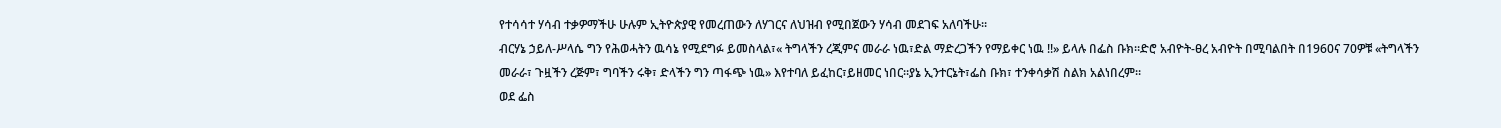የተሳሳተ ሃሳብ ተቃዎማችሁ ሁሉም ኢትዮጵያዊ የመረጠውን ለሃገርና ለህዝብ የሚበጀውን ሃሳብ መደገፍ አለባችሁ።
ብርሃኔ ኃይለ-ሥላሴ ግን የሕወሓትን ዉሳኔ የሚደግፉ ይመስላል፣« ትግላችን ረጂምና መራራ ነዉ፣ድል ማድረጋችን የማይቀር ነዉ !!» ይላሉ በፌስ ቡክ።ድሮ አብዮት-ፀረ አብዮት በሚባልበት በ1960ና 70ዎቹ «ትግላችን መራራ፣ ጉዟችን ረጅም፣ ግባችን ሩቅ፣ ድላችን ግን ጣፋጭ ነዉ» እየተባለ ይፈከር፣ይዘመር ነበር።ያኔ ኢንተርኔት፣ፌስ ቡክ፣ ተንቀሳቃሽ ስልክ አልነበረም።
ወደ ፌስ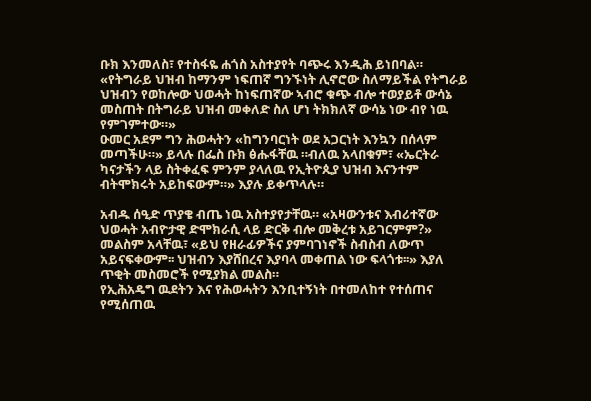ቡክ እንመለስ፣ የተስፋዬ ሐጎስ አስተያየት ባጭሩ እንዲሕ ይነበባል። «የትግራይ ህዝብ ከማንም ነፍጠኛ ግንኙነት ሊኖሮው ስለማይችል የትግራይ ህዝብን የወከሎው ህወሓት ከነፍጠኛው ኣብሮ ቁጭ ብሎ ተወያይቶ ውሳኔ መስጠት በትግራይ ህዝብ መቀለድ ስለ ሆነ ትክክለኛ ውሳኔ ነው ብየ ነዉ የምገምተው።»
ዑመር አደም ግን ሕወሓትን «ከግንባርነት ወደ አጋርነት እንኳን በሰላም መጣችሁ።» ይላሉ በፌስ ቡክ ፅሑፋቸዉ ።ብለዉ አላበቁም፣ «ኤርትራ ካናታችን ላይ ስትቀፈፍ ምንም ያላለዉ የኢትዮጲያ ህዝብ እናንተም ብትሞክሩት አይከፍውም።» እያሉ ይቀጥላሉ።

አብዱ ሰዒድ ጥያቄ ብጤ ነዉ አስተያየታቸዉ። «አዛውንቱና እብሪተኛው ህወሓት አብዮታዊ ድሞክራሲ ላይ ድርቅ ብሎ መቅረቱ አይገርምም?» መልስም አላቸዉ፣ «ይህ የዘራፊዎችና ያምባገነኖች ስብስብ ለውጥ አይናፍቀውም፡፡ ህዝብን እያሸበረና እያባላ መቀጠል ነው ፍላጎቱ፡፡» እያለ ጥቂት መስመሮች የሚያክል መልስ።
የኢሕአዴግ ዉደትን እና የሕወሓትን እንቢተኝነት በተመለከተ የተሰጠና የሚሰጠዉ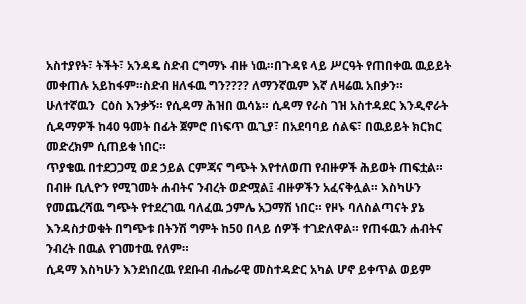አስተያየት፣ ትችት፣ አንዳዴ ስድብ ርግማኑ ብዙ ነዉ።በጉዳዩ ላይ ሥርዓት የጠበቀዉ ዉይይት መቀጠሉ አይከፋም።ስድብ ዘለፋዉ ግን???? ለማንኛዉም እኛ ለዛሬዉ አበቃን።
ሁለተኛዉን  ርዕስ እንቃኝ። የሲዳማ ሕዝበ ዉሳኔ። ሲዳማ የራስ ገዝ አስተዳደር እንዲኖራት ሲዳማዎች ከ40 ዓመት በፊት ጀምሮ በነፍጥ ዉጊያ፣ በአደባባይ ሰልፍ፣ በዉይይት ክርክር መድረክም ሲጠይቁ ነበር።
ጥያቄዉ በተደጋጋሚ ወደ ኃይል ርምጃና ግጭት እየተለወጠ የብዙዎች ሕይወት ጠፍቷል። በብዙ ቢሊዮን የሚገመት ሐብትና ንብረት ወድሟል፤ ብዙዎችን አፈናቅሏል። እስካሁን የመጨረሻዉ ግጭት የተደረገዉ ባለፈዉ ኃምሌ አጋማሽ ነበር። የዞኑ ባለስልጣናት ያኔ እንዳስታወቁት በግጭቱ በትንሽ ግምት ከ50 በላይ ሰዎች ተገድለዋል። የጠፋዉን ሐብትና ንብረት በዉል የገመተዉ የለም።
ሲዳማ እስካሁን እንደነበረዉ የደቡብ ብሔራዊ መስተዳድር አካል ሆኖ ይቀጥል ወይም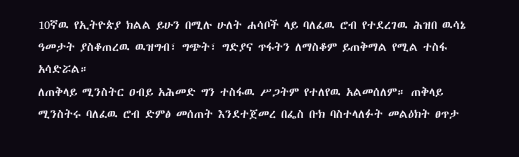10ኛዉ የኢትዮጵያ ክልል ይሁን በሚሉ ሁለት ሐሳቦች ላይ ባለፈዉ ሮብ የተደረገዉ ሕዝበ ዉሳኔ ዓመታት ያስቆጠረዉ ዉዝግብ፣ ግጭት፣ ግድያና ጥፋትን ለማስቆም ይጠቅማል የሚል ተስፋ አሳድሯል።
ለጠቅላይ ሚንስትር ዐብይ አሕመድ ግን ተስፋዉ ሥጋትም የተለየዉ አልመሰለም። ጠቅላይ ሚንስትሩ ባለፈዉ ሮብ ድምፅ መሰጠት እንደተጀመረ በፌስ ቡክ ባስተላለፉት መልዕክት ፀጥታ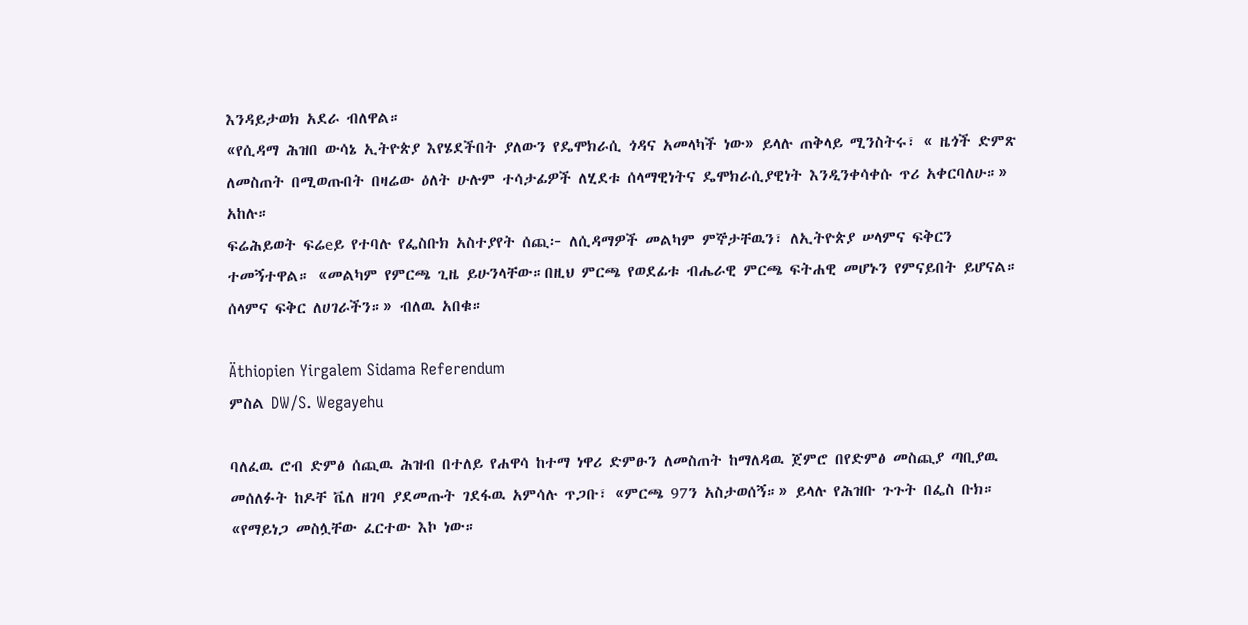እንዳይታወክ አደራ ብለዋል።
«የሲዳማ ሕዝበ ውሳኔ ኢትዮጵያ እየሄደችበት ያለውን የዴሞክራሲ ጎዳና አመላካች ነው» ይላሉ ጠቅላይ ሚንስትሩ፣ « ዜጎች ድምጽ ለመስጠት በሚወጡበት በዛሬው ዕለት ሁሉም ተሳታፊዎች ለሂደቱ ሰላማዊነትና ዴሞክራሲያዊነት እንዲንቀሳቀሱ ጥሪ አቀርባለሁ።» አከሉ።
ፍሬሕይወት ፍሬeይ የተባሉ የፌስቡክ አስተያየት ሰጪ፦ ለሲዳማዎች መልካም ምኞታቸዉን፣ ለኢትዮጵያ ሠላምና ፍቅርን ተመኝተዋል። «መልካም የምርጫ ጊዜ ይሁንላቸው።በዚህ ምርጫ የወደፊቱ ብሔራዊ ምርጫ ፍትሐዊ መሆኑን የምናይበት ይሆናል። ሰላምና ፍቅር ለሀገራችን።» ብለዉ አበቁ።

Äthiopien Yirgalem Sidama Referendum
ምስል DW/S. Wegayehu

ባለፈዉ ሮብ ድምፅ ሰጪዉ ሕዝብ በተለይ የሐዋሳ ከተማ ነዋሪ ድምፁን ለመስጠት ከማለዳዉ ጀምሮ በየድምፅ መስጪያ ጣቢያዉ መሰለፉት ከዶቸ ቬለ ዘገባ ያደመጡት ገደፋዉ አምሳሉ ጥጋቡ፣ «ምርጫ 97ን አስታወሰኝ።» ይላሉ የሕዝቡ ጉጉት በፌስ ቡክ። «የማይነጋ መስሏቸው ፈርተው እኮ ነው።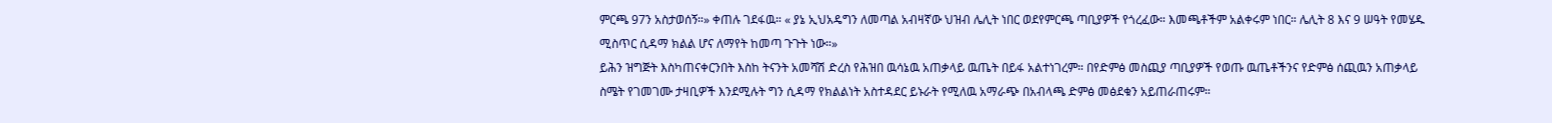ምርጫ 97ን አስታወሰኝ።» ቀጠሉ ገደፋዉ። « ያኔ ኢህአዴግን ለመጣል አብዛኛው ህዝብ ሌሊት ነበር ወደየምርጫ ጣቢያዎች የጎረፈው። እመጫቶችም አልቀሩም ነበር። ሌሊት 8 እና 9 ሠዓት የመሄዱ ሚስጥር ሲዳማ ክልል ሆና ለማየት ከመጣ ጉጉት ነው።»
ይሕን ዝግጅት እስካጠናቀርንበት እስከ ትናንት አመሻሽ ድረስ የሕዝበ ዉሳኔዉ አጠቃላይ ዉጤት በይፋ አልተነገረም። በየድምፅ መስጪያ ጣቢያዎች የወጡ ዉጤቶችንና የድምፅ ሰጪዉን አጠቃላይ ስሜት የገመገሙ ታዛቢዎች እንደሚሉት ግን ሲዳማ የክልልነት አስተዳደር ይኑራት የሚለዉ አማራጭ በአብላጫ ድምፅ መፅደቁን አይጠራጠሩም።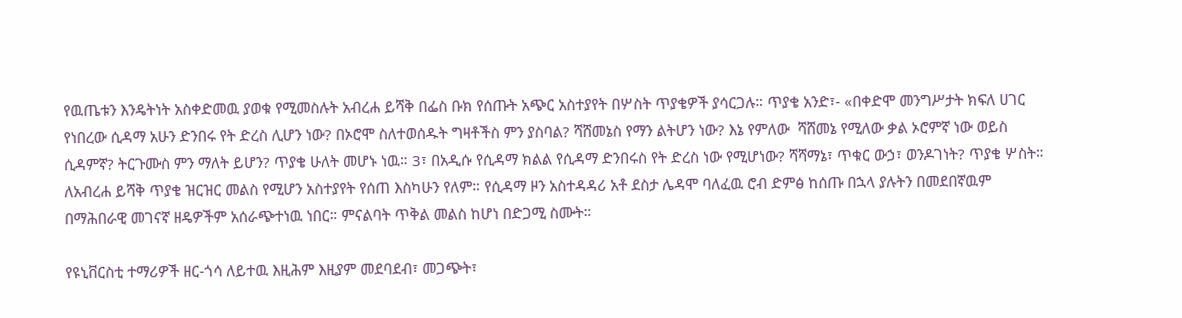የዉጤቱን እንዴትነት አስቀድመዉ ያወቁ የሚመስሉት አብረሐ ይሻቅ በፌስ ቡክ የሰጡት አጭር አስተያየት በሦስት ጥያቄዎች ያሳርጋሉ። ጥያቄ አንድ፣- «በቀድሞ መንግሥታት ክፍለ ሀገር የነበረው ሲዳማ አሁን ድንበሩ የት ድረስ ሊሆን ነው? በኦሮሞ ስለተወሰዱት ግዛቶችስ ምን ያስባል? ሻሸመኔስ የማን ልትሆን ነው? እኔ የምለው  ሻሸመኔ የሚለው ቃል ኦሮምኛ ነው ወይስ ሲዳምኛ? ትርጉሙስ ምን ማለት ይሆን? ጥያቄ ሁለት መሆኑ ነዉ። 3፣ በአዲሱ የሲዳማ ክልል የሲዳማ ድንበሩስ የት ድረስ ነው የሚሆነው? ሻሻማኔ፣ ጥቁር ውኃ፣ ወንዶገነት? ጥያቄ ሦስት።
ለአብረሐ ይሻቅ ጥያቄ ዝርዝር መልስ የሚሆን አስተያየት የሰጠ እስካሁን የለም። የሲዳማ ዞን አስተዳዳሪ አቶ ደስታ ሌዳሞ ባለፈዉ ሮብ ድምፅ ከሰጡ በኋላ ያሉትን በመደበኛዉም በማሕበራዊ መገናኛ ዘዴዎችም አሰራጭተነዉ ነበር። ምናልባት ጥቅል መልስ ከሆነ በድጋሚ ስሙት።

የዩኒቨርስቲ ተማሪዎች ዘር-ጎሳ ለይተዉ እዚሕም እዚያም መደባደብ፣ መጋጭት፣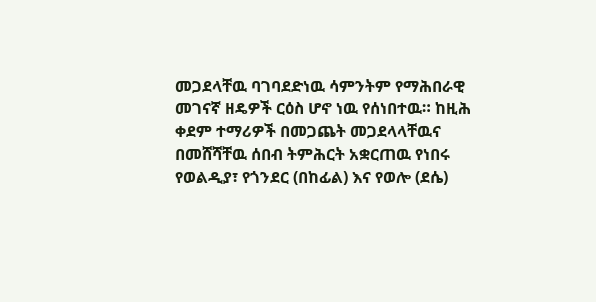መጋደላቸዉ ባገባደድነዉ ሳምንትም የማሕበራዊ መገናኛ ዘዴዎች ርዕስ ሆኖ ነዉ የሰነበተዉ። ከዚሕ ቀደም ተማሪዎች በመጋጨት መጋደላላቸዉና በመሸሻቸዉ ሰበብ ትምሕርት አቋርጠዉ የነበሩ የወልዲያ፣ የጎንደር (በከፊል) እና የወሎ (ደሴ)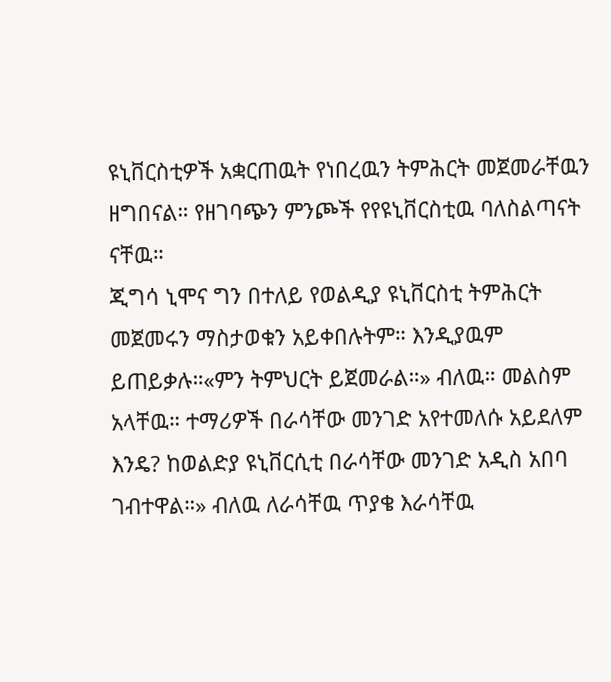ዩኒቨርስቲዎች አቋርጠዉት የነበረዉን ትምሕርት መጀመራቸዉን ዘግበናል። የዘገባጭን ምንጮች የየዩኒቨርስቲዉ ባለስልጣናት ናቸዉ።
ጂግሳ ኒሞና ግን በተለይ የወልዲያ ዩኒቨርስቲ ትምሕርት መጀመሩን ማስታወቁን አይቀበሉትም። እንዲያዉም ይጠይቃሉ።«ምን ትምህርት ይጀመራል።» ብለዉ። መልስም አላቸዉ። ተማሪዎች በራሳቸው መንገድ አየተመለሱ አይደለም እንዴ? ከወልድያ ዩኒቨርሲቲ በራሳቸው መንገድ አዲስ አበባ ገብተዋል።» ብለዉ ለራሳቸዉ ጥያቄ እራሳቸዉ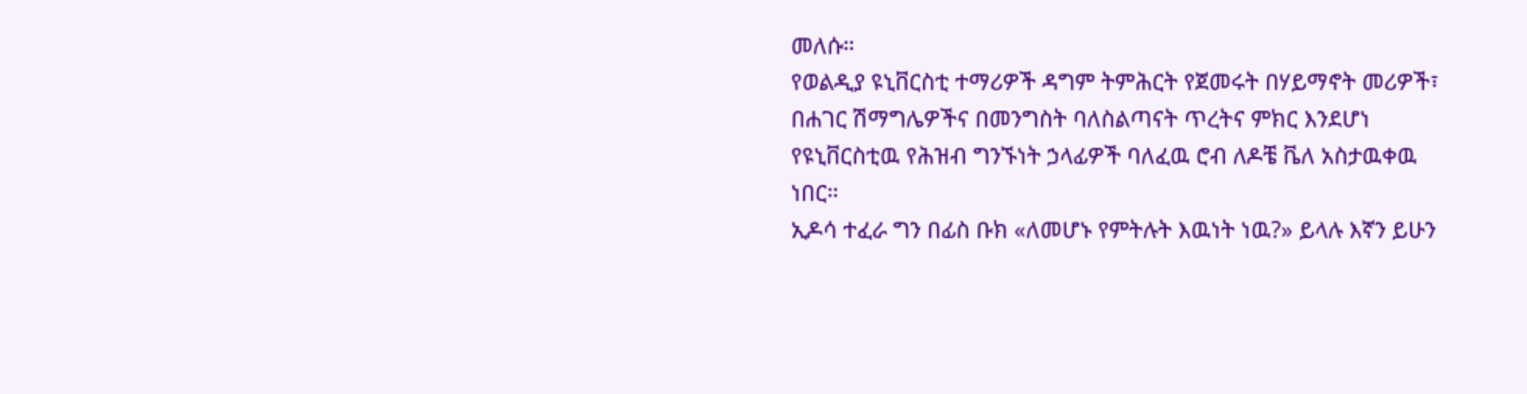መለሱ።
የወልዲያ ዩኒቨርስቲ ተማሪዎች ዳግም ትምሕርት የጀመሩት በሃይማኖት መሪዎች፣ በሐገር ሽማግሌዎችና በመንግስት ባለስልጣናት ጥረትና ምክር እንደሆነ የዩኒቨርስቲዉ የሕዝብ ግንኙነት ኃላፊዎች ባለፈዉ ሮብ ለዶቼ ቬለ አስታዉቀዉ ነበር።
ኢዶሳ ተፈራ ግን በፊስ ቡክ «ለመሆኑ የምትሉት እዉነት ነዉ?» ይላሉ እኛን ይሁን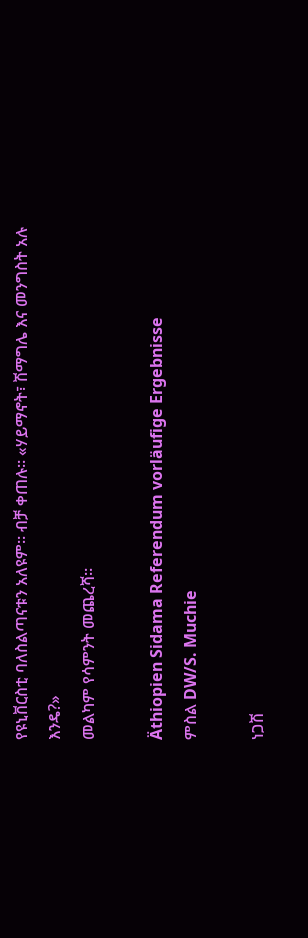የዩኒቨርስቲ ባለስልጣናቱን አለዩም። ብቻ ቀጠሉ። «ሃይማኖት፣ ሽማግሌ እና መንግስት አሉ እንዴ?»
መልካም የሳምንት መጨረሻ።

Äthiopien Sidama Referendum vorläufige Ergebnisse
ምስል DW/S. Muchie

ነጋሽ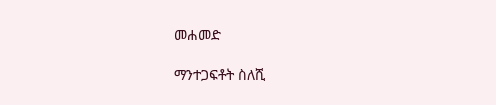መሐመድ

ማንተጋፍቶት ስለሺ